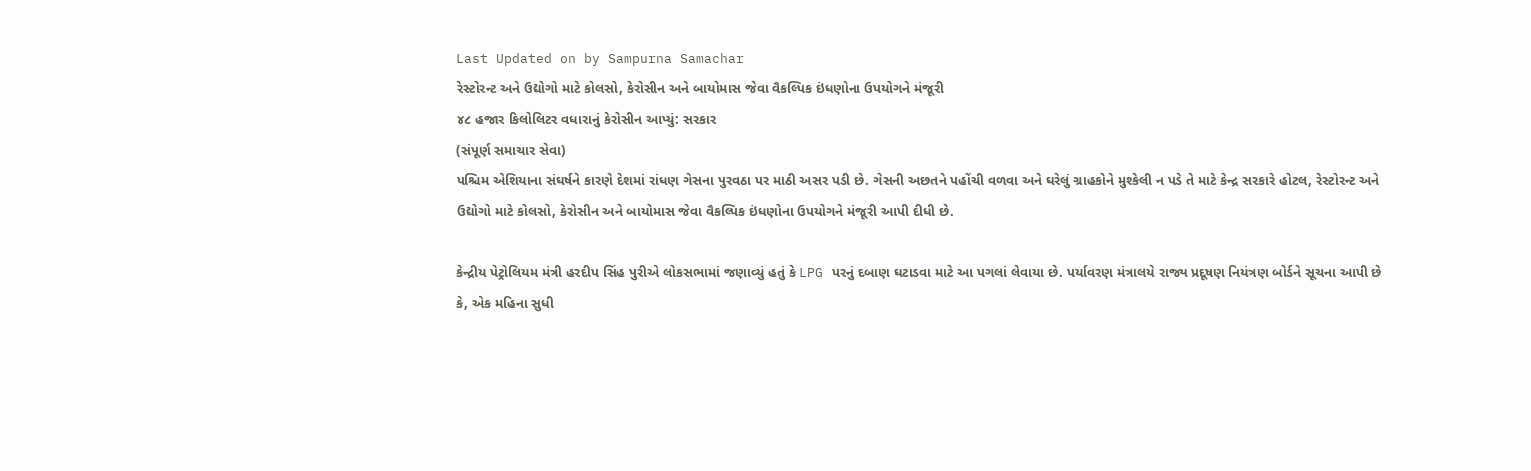Last Updated on by Sampurna Samachar
રેસ્ટોરન્ટ અને ઉદ્યોગો માટે કોલસો, કેરોસીન અને બાયોમાસ જેવા વૈકલ્પિક ઇંધણોના ઉપયોગને મંજૂરી
૪૮ હજાર કિલોલિટર વધારાનું કેરોસીન આપ્યું: સરકાર
(સંપૂર્ણ સમાચાર સેવા)
પશ્ચિમ એશિયાના સંઘર્ષને કારણે દેશમાં રાંધણ ગેસના પુરવઠા પર માઠી અસર પડી છે. ગેસની અછતને પહોંચી વળવા અને ઘરેલું ગ્રાહકોને મુશ્કેલી ન પડે તે માટે કેન્દ્ર સરકારે હોટલ, રેસ્ટોરન્ટ અને ઉદ્યોગો માટે કોલસો, કેરોસીન અને બાયોમાસ જેવા વૈકલ્પિક ઇંધણોના ઉપયોગને મંજૂરી આપી દીધી છે.

કેન્દ્રીય પેટ્રોલિયમ મંત્રી હરદીપ સિંહ પુરીએ લોકસભામાં જણાવ્યું હતું કે LPG પરનું દબાણ ઘટાડવા માટે આ પગલાં લેવાયા છે. પર્યાવરણ મંત્રાલયે રાજ્ય પ્રદૂષણ નિયંત્રણ બોર્ડને સૂચના આપી છે કે, એક મહિના સુધી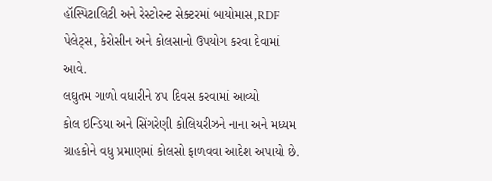હૉસ્પિટાલિટી અને રેસ્ટોરન્ટ સેક્ટરમાં બાયોમાસ,RDF પેલેટ્સ, કેરોસીન અને કોલસાનો ઉપયોગ કરવા દેવામાં આવે.
લઘુતમ ગાળો વધારીને ૪૫ દિવસ કરવામાં આવ્યો
કોલ ઇન્ડિયા અને સિંગરેણી કોલિયરીઝને નાના અને મધ્યમ ગ્રાહકોને વધુ પ્રમાણમાં કોલસો ફાળવવા આદેશ અપાયો છે.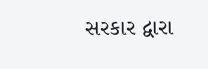સરકાર દ્વારા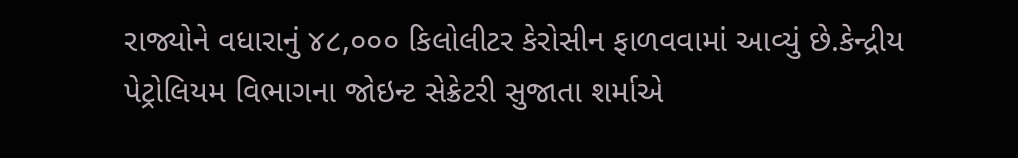રાજ્યોને વધારાનું ૪૮,૦૦૦ કિલોલીટર કેરોસીન ફાળવવામાં આવ્યું છે.કેન્દ્રીય પેટ્રોલિયમ વિભાગના જોઇન્ટ સેક્રેટરી સુજાતા શર્માએ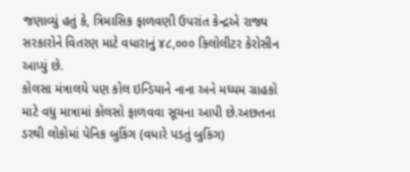જણાવ્યું હતું કે, ત્રિમાસિક ફાળવણી ઉપરાંત કેન્દ્રએ રાજ્ય સરકારોને વિતરણ માટે વધારાનું ૪૮,૦૦૦ કિલોલીટર કેરોસીન આપ્યું છે.
કોલસા મંત્રાલયે પણ કોલ ઇન્ડિયાને નાના અને મધ્યમ ગ્રાહકો માટે વધુ માત્રામાં કોલસો ફાળવવા સૂચના આપી છે.અછતના ડરથી લોકોમાં પેનિક બુકિંગ (વધારે પડતું બુકિંગ)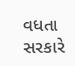વધતા સરકારે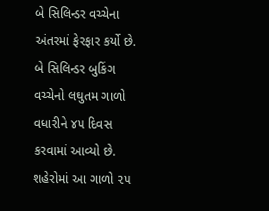બે સિલિન્ડર વચ્ચેના અંતરમાં ફેરફાર કર્યો છે. બે સિલિન્ડર બુકિંગ વચ્ચેનો લઘુતમ ગાળો વધારીને ૪૫ દિવસ કરવામાં આવ્યો છે. શહેરોમાં આ ગાળો ૨૫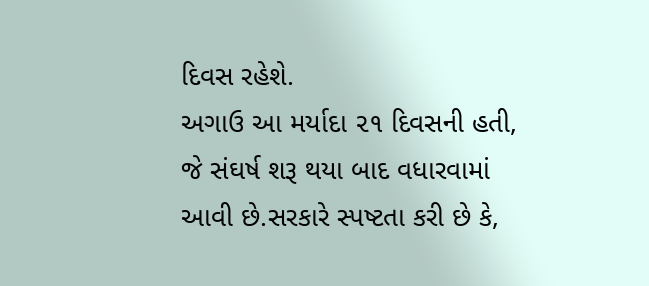દિવસ રહેશે.
અગાઉ આ મર્યાદા ૨૧ દિવસની હતી, જે સંઘર્ષ શરૂ થયા બાદ વધારવામાં આવી છે.સરકારે સ્પષ્ટતા કરી છે કે,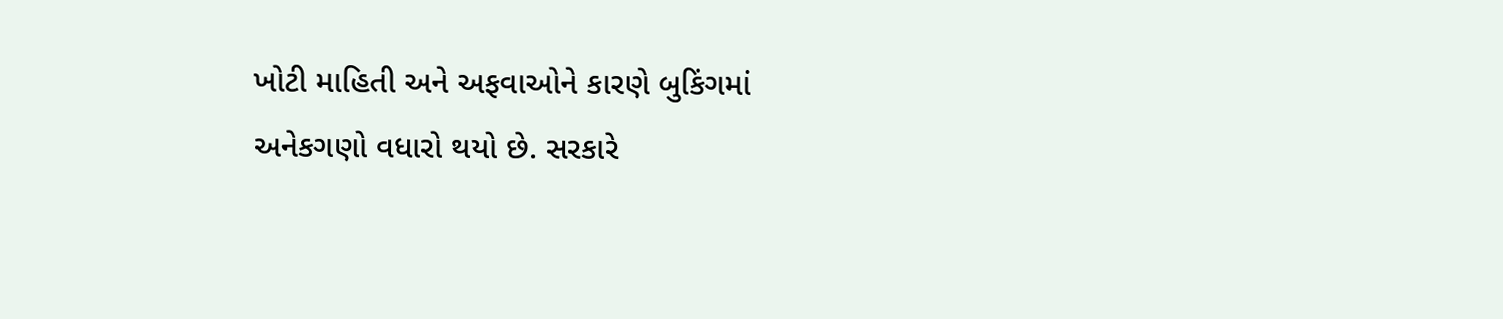ખોટી માહિતી અને અફવાઓને કારણે બુકિંગમાં અનેકગણો વધારો થયો છે. સરકારે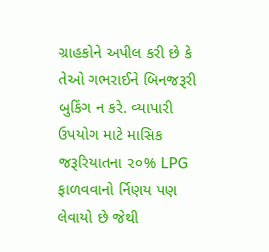ગ્રાહકોને અપીલ કરી છે કે તેઓ ગભરાઈને બિનજરૂરી બુકિંગ ન કરે. વ્યાપારી ઉપયોગ માટે માસિક જરૂરિયાતના ૨૦% LPG ફાળવવાનો ર્નિણય પણ લેવાયો છે જેથી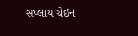સપ્લાય ચેઇન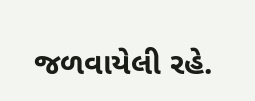જળવાયેલી રહે.